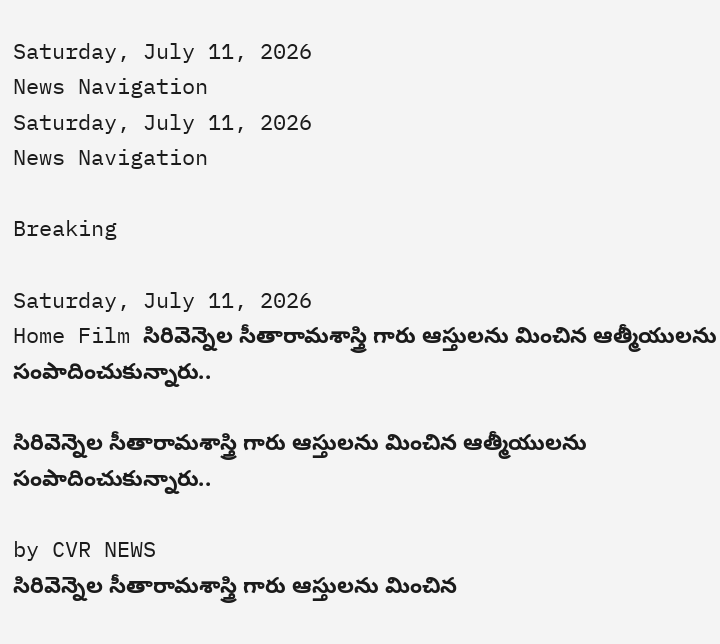Saturday, July 11, 2026
News Navigation
Saturday, July 11, 2026
News Navigation

Breaking

Saturday, July 11, 2026
Home Film సిరివెన్నెల సీతారామశాస్త్రి గారు ఆస్తులను మించిన ఆత్మీయులను సంపాదించుకున్నారు..

సిరివెన్నెల సీతారామశాస్త్రి గారు ఆస్తులను మించిన ఆత్మీయులను సంపాదించుకున్నారు..

by CVR NEWS
సిరివెన్నెల సీతారామశాస్త్రి గారు ఆస్తులను మించిన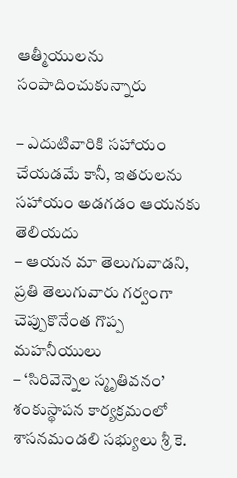ఆత్మీయులను సంపాదించుకున్నారు

– ఎదుటివారికి సహాయం చేయడమే కానీ, ఇతరులను సహాయం అడగడం ఆయనకు తెలియదు
– ఆయన మా తెలుగువాడని, ప్రతి తెలుగువారు గర్వంగా చెప్పుకొనేంత గొప్ప మహనీయులు
– ‘సిరివెన్నెల స్మృతివనం’ శంకుస్థాపన కార్యక్రమంలో శాసనమండలి సభ్యులు శ్రీ కె.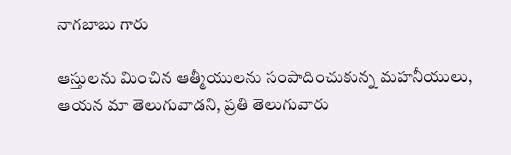నాగబాబు గారు

ఆస్తులను మించిన ఆత్మీయులను సంపాదించుకున్న మహనీయులు, ఆయన మా తెలుగువాడని, ప్రతి తెలుగువారు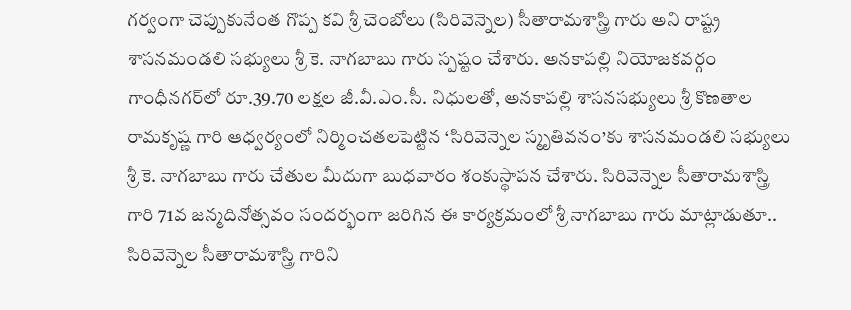గర్వంగా చెప్పుకునేంత గొప్ప కవి శ్రీ చెంబోలు (సిరివెన్నెల) సీతారామశాస్త్రి గారు అని రాష్ట్ర శాసనమండలి సభ్యులు శ్రీ కె. నాగబాబు గారు స్పష్టం చేశారు. అనకాపల్లి నియోజకవర్గం గాంధీనగర్‌లో రూ.39.70 లక్షల జీ.వీ.ఎం.సీ. నిధులతో, అనకాపల్లి శాసనసభ్యులు శ్రీ కొణతాల రామకృష్ణ గారి ఆధ్వర్యంలో నిర్మించతలపెట్టిన ‘సిరివెన్నెల స్మృతివనం’కు శాసనమండలి సభ్యులు శ్రీ కె. నాగబాబు గారు చేతుల మీదుగా బుధవారం శంకుస్థాపన చేశారు. సిరివెన్నెల సీతారామశాస్త్రి గారి 71వ జన్మదినోత్సవం సందర్భంగా జరిగిన ఈ కార్యక్రమంలో శ్రీ నాగబాబు గారు మాట్లాడుతూ.. సిరివెన్నెల సీతారామశాస్త్రి గారిని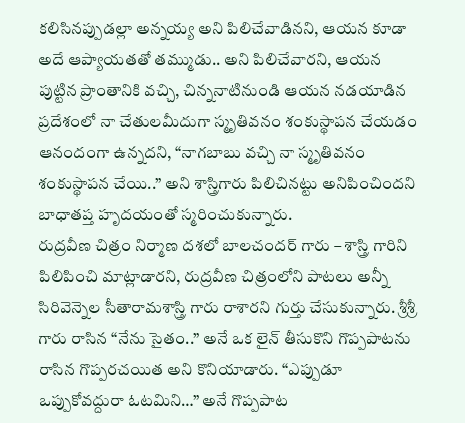కలిసినప్పుడల్లా అన్నయ్య అని పిలిచేవాడినని, ఆయన కూడా అదే ఆప్యాయతతో తమ్ముడు.. అని పిలిచేవారని, ఆయన పుట్టిన ప్రాంతానికి వచ్చి, చిన్ననాటినుండి ఆయన నడయాడిన ప్రదేశంలో నా చేతులమీదుగా స్మృతివనం శంకుస్థాపన చేయడం ఆనందంగా ఉన్నదని, “నాగబాబు వచ్చి నా స్మృతివనం శంకుస్థాపన చేయి..” అని శాస్త్రిగారు పిలిచినట్టు అనిపించిందని బాధాతప్త హృదయంతో స్మరించుకున్నారు.
రుద్రవీణ చిత్రం నిర్మాణ దశలో బాలచందర్ గారు – శాస్త్రి గారిని పిలిపించి మాట్లాడారని, రుద్రవీణ చిత్రంలోని పాటలు అన్నీ సిరివెన్నెల సీతారామశాస్త్రి గారు రాశారని గుర్తు చేసుకున్నారు. శ్రీశ్రీ గారు రాసిన “నేను సైతం..” అనే ఒక లైన్ తీసుకొని గొప్పపాటను రాసిన గొప్పరచయిత అని కొనియాడారు. “ఎప్పుడూ ఒప్పుకోవద్దురా ఓటమిని…” అనే గొప్పపాట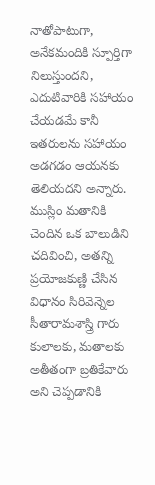నాతోపాటుగా, అనేకమందికి స్పూర్తిగా నిలుస్తుందని, ఎదుటివారికి సహాయం చేయడమే కానీ ఇతరులను సహాయం అడగడం ఆయనకు తెలియదని అన్నారు. ముస్లిం మతానికి చెందిన ఒక బాలుడిని చదివించి, అతన్ని ప్రయోజకుణ్ణి చేసిన విధానం సిరివెన్నెల సీతారామశాస్త్రి గారు కులాలకు, మతాలకు అతీతంగా బ్రతికేవారు అని చెప్పడానికి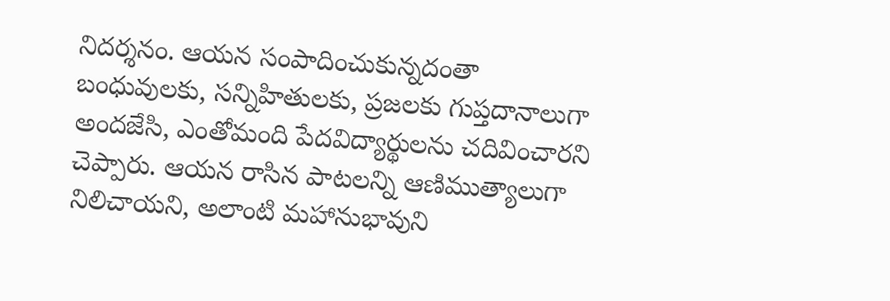నిదర్శనం. ఆయన సంపాదించుకున్నదంతా బంధువులకు, సన్నిహితులకు, ప్రజలకు గుప్తదానాలుగా అందజేసి, ఎంతోమంది పేదవిద్యార్థులను చదివించారని చెప్పారు. ఆయన రాసిన పాటలన్ని ఆణిముత్యాలుగా నిలిచాయని, అలాంటి మహానుభావుని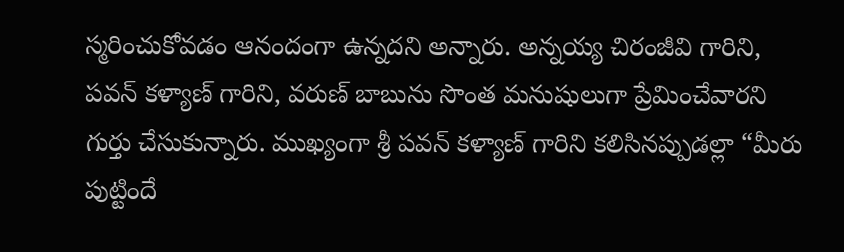స్మరించుకోవడం ఆనందంగా ఉన్నదని అన్నారు. అన్నయ్య చిరంజీవి గారిని, పవన్ కళ్యాణ్ గారిని, వరుణ్ బాబును సొంత మనుషులుగా ప్రేమించేవారని గుర్తు చేసుకున్నారు. ముఖ్యంగా శ్రీ పవన్ కళ్యాణ్ గారిని కలిసినప్పుడల్లా “మీరు పుట్టిందే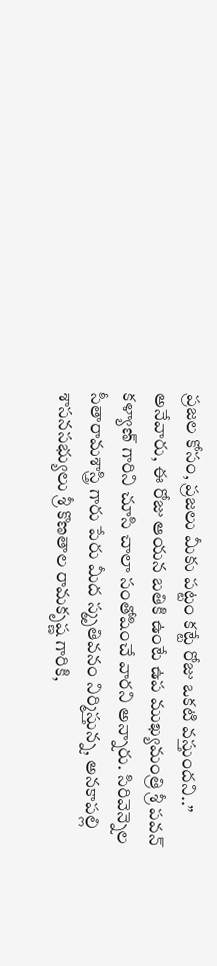ప్రజల కోసం, ప్రజలు మీకు పట్టం కట్టే రోజు ఒకటి వస్తుందని..” అనేవారు, ఈ రోజు ఆయన బతికి ఉంటే ఉప ముఖ్యమంత్రి శ్రీ పవన్ కళ్యాణ్ గారిని చూసి చాలా సంతోషించే వారని అన్నారు. సిరివెన్నెల సీతారామశాస్త్రి గారు పేరు మీద స్మృతివనం నిర్మిస్తున్న, అనకాపల్లి శాసనసభ్యులు శ్రీ కొణతాల రామకృష్ణ గారికి,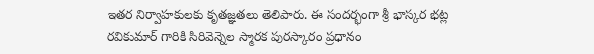ఇతర నిర్వాహకులకు కృతజ్ఞతలు తెలిపారు. ఈ సందర్భంగా శ్రీ భాస్కర భట్ల రవికుమార్ గారికి సిరివెన్నెల స్మారక పురస్కారం ప్రధానం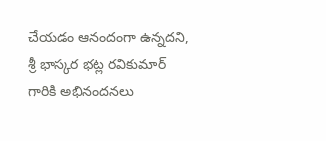చేయడం ఆనందంగా ఉన్నదని, శ్రీ భాస్కర భట్ల రవికుమార్ గారికి అభినందనలు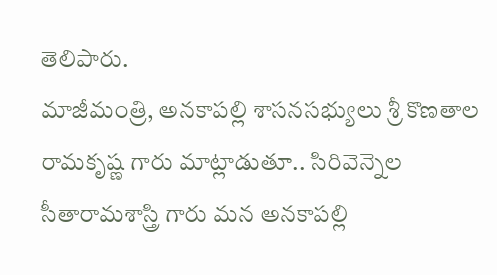తెలిపారు.
మాజీమంత్రి, అనకాపల్లి శాసనసభ్యులు శ్రీ కొణతాల రామకృష్ణ గారు మాట్లాడుతూ.. సిరివెన్నెల సీతారామశాస్త్రి గారు మన అనకాపల్లి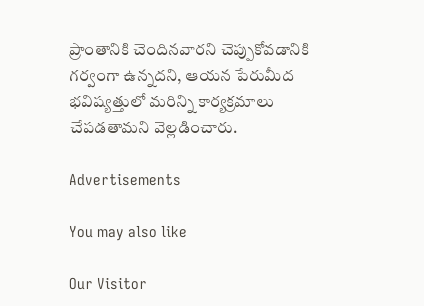ప్రాంతానికి చెందినవారని చెప్పుకోవడానికి గర్వంగా ఉన్నదని, ఆయన పేరుమీద భవిష్యత్తులో మరిన్ని కార్యక్రమాలు చేపడతామని వెల్లడించారు.

Advertisements

You may also like

Our Visitor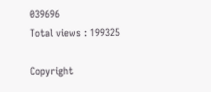039696
Total views : 199325

Copyright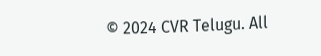© 2024 CVR Telugu. All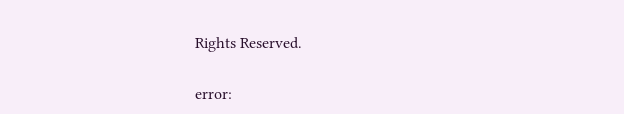Rights Reserved.

error: